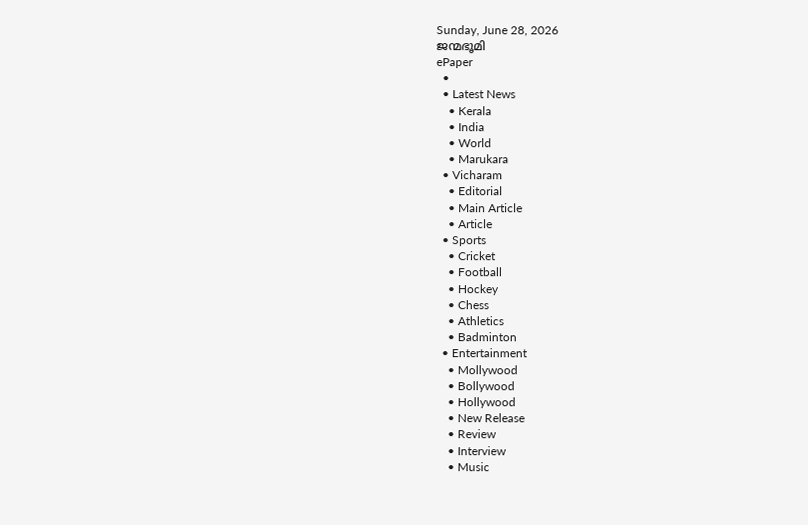Sunday, June 28, 2026
ജന്മഭൂമി
ePaper
  •
  • Latest News
    • Kerala
    • India
    • World
    • Marukara
  • Vicharam
    • Editorial
    • Main Article
    • Article
  • Sports
    • Cricket
    • Football
    • Hockey
    • Chess
    • Athletics
    • Badminton
  • Entertainment
    • Mollywood
    • Bollywood
    • Hollywood
    • New Release
    • Review
    • Interview
    • Music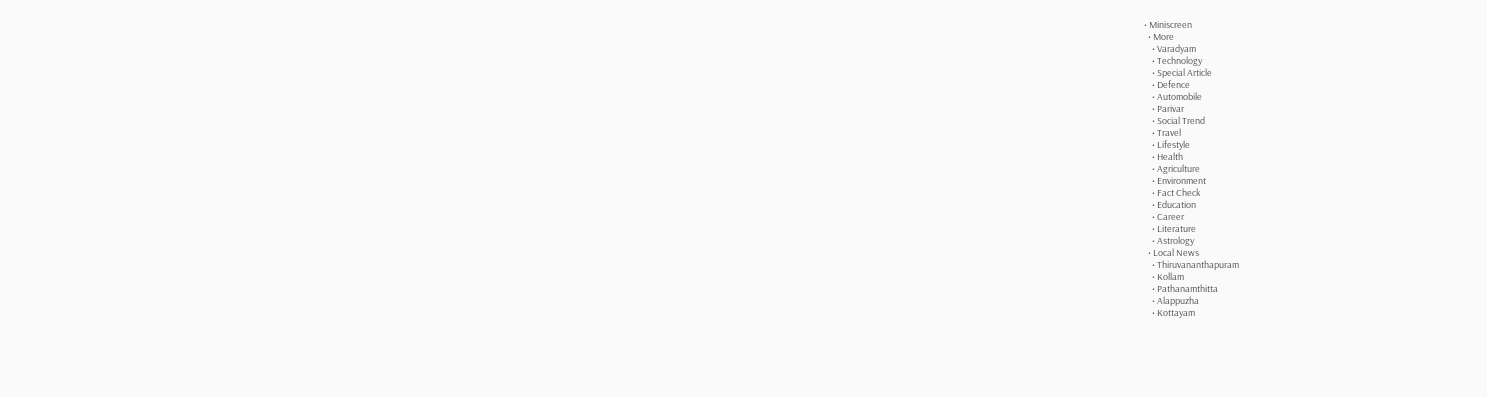• Miniscreen
  • More
    • Varadyam
    • Technology
    • Special Article
    • Defence
    • Automobile
    • Parivar
    • Social Trend
    • Travel
    • Lifestyle
    • Health
    • Agriculture
    • Environment
    • Fact Check
    • Education
    • Career
    • Literature
    • Astrology
  • Local News
    • Thiruvananthapuram
    • Kollam
    • Pathanamthitta
    • Alappuzha
    • Kottayam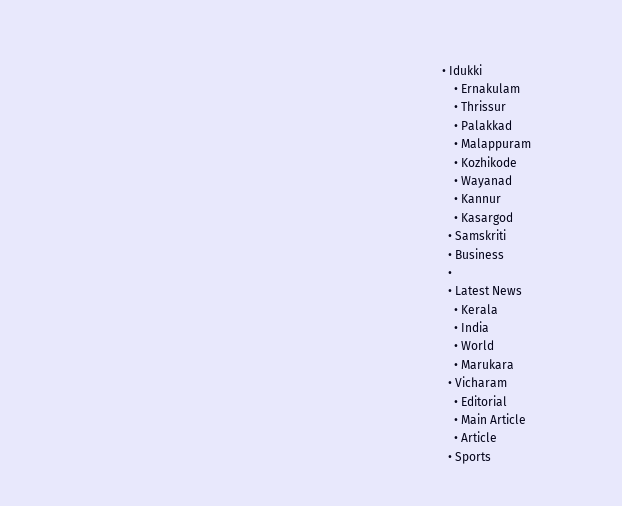• Idukki
    • Ernakulam
    • Thrissur
    • Palakkad
    • Malappuram
    • Kozhikode
    • Wayanad
    • Kannur
    • Kasargod
  • Samskriti
  • Business
  •
  • Latest News
    • Kerala
    • India
    • World
    • Marukara
  • Vicharam
    • Editorial
    • Main Article
    • Article
  • Sports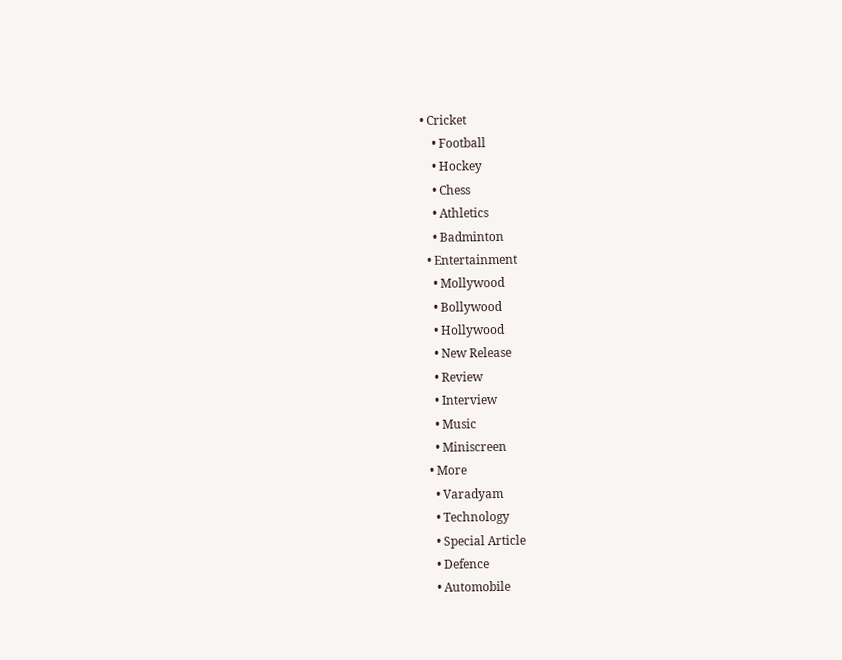• Cricket
    • Football
    • Hockey
    • Chess
    • Athletics
    • Badminton
  • Entertainment
    • Mollywood
    • Bollywood
    • Hollywood
    • New Release
    • Review
    • Interview
    • Music
    • Miniscreen
  • More
    • Varadyam
    • Technology
    • Special Article
    • Defence
    • Automobile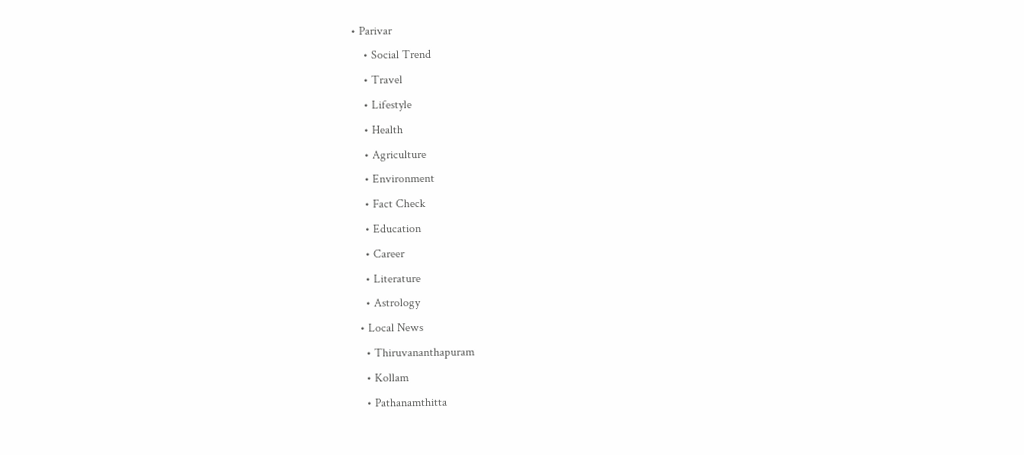• Parivar
    • Social Trend
    • Travel
    • Lifestyle
    • Health
    • Agriculture
    • Environment
    • Fact Check
    • Education
    • Career
    • Literature
    • Astrology
  • Local News
    • Thiruvananthapuram
    • Kollam
    • Pathanamthitta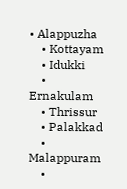• Alappuzha
    • Kottayam
    • Idukki
    • Ernakulam
    • Thrissur
    • Palakkad
    • Malappuram
    •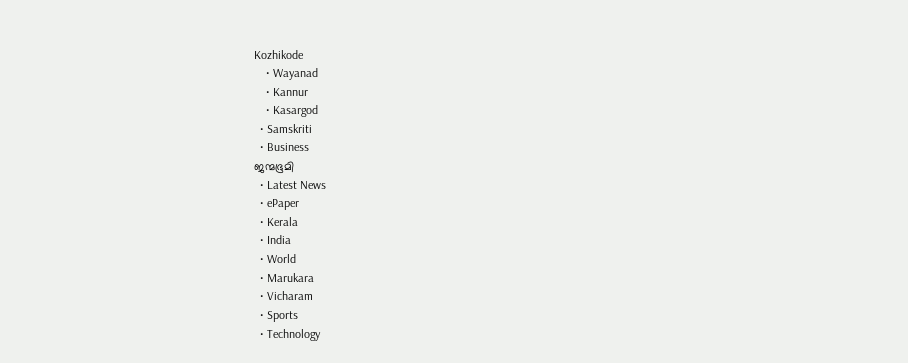Kozhikode
    • Wayanad
    • Kannur
    • Kasargod
  • Samskriti
  • Business
ജന്മഭൂമി
  • Latest News
  • ePaper
  • Kerala
  • India
  • World
  • Marukara
  • Vicharam
  • Sports
  • Technology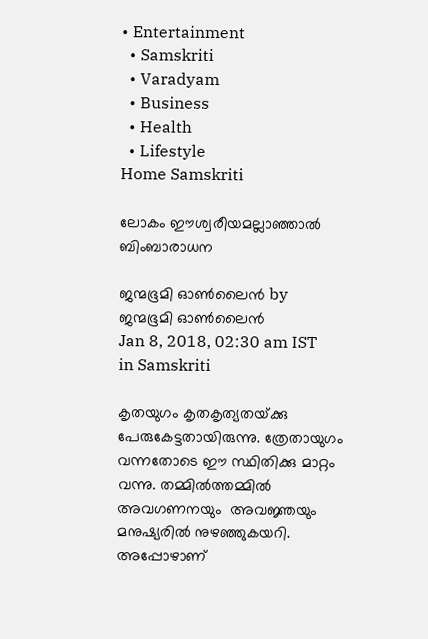• Entertainment
  • Samskriti
  • Varadyam
  • Business
  • Health
  • Lifestyle
Home Samskriti

ലോകം ഈശ്വരീയമല്ലാഞ്ഞാല്‍ ബിംബാരാധന

ജന്മഭൂമി ഓണ്‍ലൈന്‍ by ജന്മഭൂമി ഓണ്‍ലൈന്‍
Jan 8, 2018, 02:30 am IST
in Samskriti

കൃതയുഗം കൃതകൃത്യതയ്‌ക്കു പേരുകേട്ടതായിരുന്നു. ത്രേതായുഗം വന്നതോടെ ഈ സ്ഥിതിക്കു മാറ്റം വന്നു. തമ്മില്‍ത്തമ്മില്‍ അവഗണനയും  അവജ്ഞയും മനുഷ്യരില്‍ നുഴഞ്ഞുകയറി. അപ്പോഴാണ്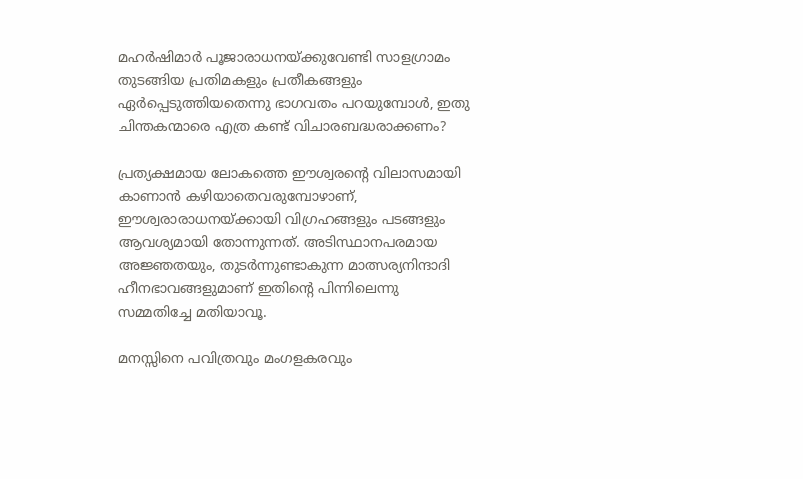മഹര്‍ഷിമാര്‍ പൂജാരാധനയ്‌ക്കുവേണ്ടി സാളഗ്രാമം തുടങ്ങിയ പ്രതിമകളും പ്രതീകങ്ങളും ഏര്‍പ്പെടുത്തിയതെന്നു ഭാഗവതം പറയുമ്പോള്‍, ഇതു ചിന്തകന്മാരെ എത്ര കണ്ട് വിചാരബദ്ധരാക്കണം?

പ്രത്യക്ഷമായ ലോകത്തെ ഈശ്വരന്റെ വിലാസമായി കാണാന്‍ കഴിയാതെവരുമ്പോഴാണ്, ഈശ്വരാരാധനയ്‌ക്കായി വിഗ്രഹങ്ങളും പടങ്ങളും ആവശ്യമായി തോന്നുന്നത്. അടിസ്ഥാനപരമായ അജ്ഞതയും, തുടര്‍ന്നുണ്ടാകുന്ന മാത്സര്യനിന്ദാദി ഹീനഭാവങ്ങളുമാണ് ഇതിന്റെ പിന്നിലെന്നു സമ്മതിച്ചേ മതിയാവൂ.

മനസ്സിനെ പവിത്രവും മംഗളകരവും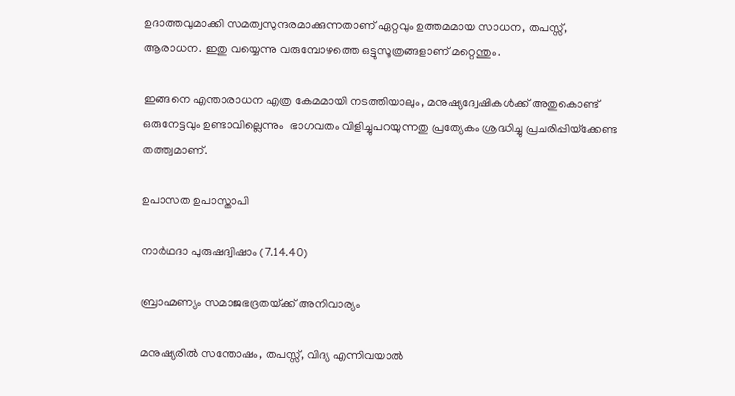ഉദാത്തവുമാക്കി സമത്വസുന്ദരമാക്കുന്നതാണ് ഏറ്റവും ഉത്തമമായ സാധന, തപസ്സ്, ആരാധന. ഇതു വയ്യെന്നു വരുമ്പോഴത്തെ ഒട്ടുസൂത്രങ്ങളാണ് മറ്റെന്തും.

ഇങ്ങനെ എന്താരാധന എത്ര കേമമായി നടത്തിയാലും, മനുഷ്യദ്വേഷികള്‍ക്ക് അതുകൊണ്ട് ഒരുനേട്ടവും ഉണ്ടാവില്ലെന്നും  ഭാഗവതം വിളിച്ചുപറയുന്നതു പ്രത്യേകം ശ്രദ്ധിച്ചു പ്രചരിപ്പിയ്‌ക്കേണ്ട തത്ത്വമാണ്.

ഉപാസത ഉപാസ്താപി

നാര്‍ഥദാ പുരുഷദ്വിഷാം (7.14.40)

ബ്രാഹ്മണ്യം സമാജഭദ്രതയ്‌ക്ക് അനിവാര്യം

മനുഷ്യരില്‍ സന്തോഷം, തപസ്സ്, വിദ്യ എന്നിവയാല്‍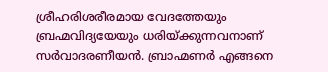ശ്രീഹരിശരീരമായ വേദത്തേയും ബ്രഹ്മവിദ്യയേയും ധരിയ്‌ക്കുന്നവനാണ് സര്‍വാദരണീയന്‍. ബ്രാഹ്മണര്‍ എങ്ങനെ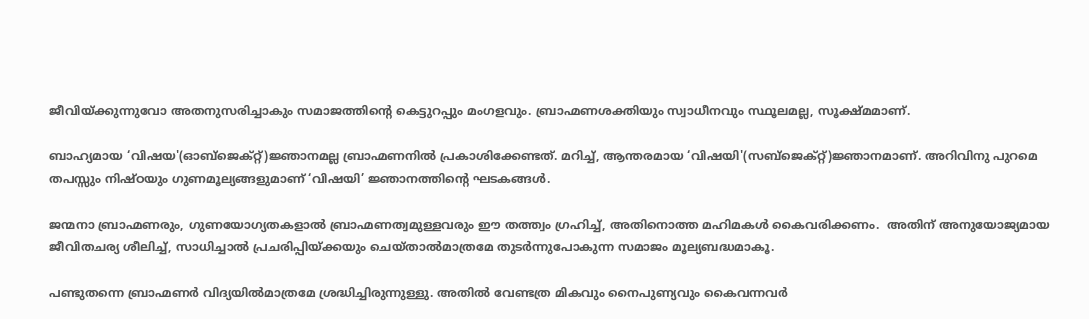ജീവിയ്‌ക്കുന്നുവോ അതനുസരിച്ചാകും സമാജത്തിന്റെ കെട്ടുറപ്പും മംഗളവും. ബ്രാഹ്മണശക്തിയും സ്വാധീനവും സ്ഥൂലമല്ല, സൂക്ഷ്മമാണ്.

ബാഹ്യമായ ‘വിഷയ'(ഓബ്‌ജെക്റ്റ്)ജ്ഞാനമല്ല ബ്രാഹ്മണനില്‍ പ്രകാശിക്കേണ്ടത്. മറിച്ച്, ആന്തരമായ ‘വിഷയി'(സബ്‌ജെക്റ്റ്)ജ്ഞാനമാണ്. അറിവിനു പുറമെ തപസ്സും നിഷ്ഠയും ഗുണമൂല്യങ്ങളുമാണ് ‘വിഷയി’ ജ്ഞാനത്തിന്റെ ഘടകങ്ങള്‍.

ജന്മനാ ബ്രാഹ്മണരും, ഗുണയോഗ്യതകളാല്‍ ബ്രാഹ്മണത്വമുള്ളവരും ഈ തത്ത്വം ഗ്രഹിച്ച്, അതിനൊത്ത മഹിമകള്‍ കൈവരിക്കണം.  അതിന് അനുയോജ്യമായ ജീവിതചര്യ ശീലിച്ച്, സാധിച്ചാല്‍ പ്രചരിപ്പിയ്‌ക്കയും ചെയ്താല്‍മാത്രമേ തുടര്‍ന്നുപോകുന്ന സമാജം മൂല്യബദ്ധമാകൂ.

പണ്ടുതന്നെ ബ്രാഹ്മണര്‍ വിദ്യയില്‍മാത്രമേ ശ്രദ്ധിച്ചിരുന്നുള്ളു. അതില്‍ വേണ്ടത്ര മികവും നൈപുണ്യവും കൈവന്നവര്‍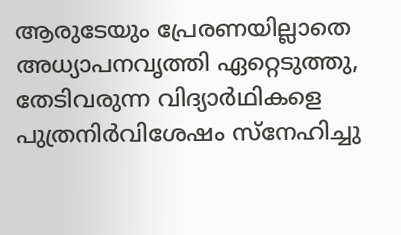ആരുടേയും പ്രേരണയില്ലാതെ അധ്യാപനവൃത്തി ഏറ്റെടുത്തു, തേടിവരുന്ന വിദ്യാര്‍ഥികളെ പുത്രനിര്‍വിശേഷം സ്‌നേഹിച്ചു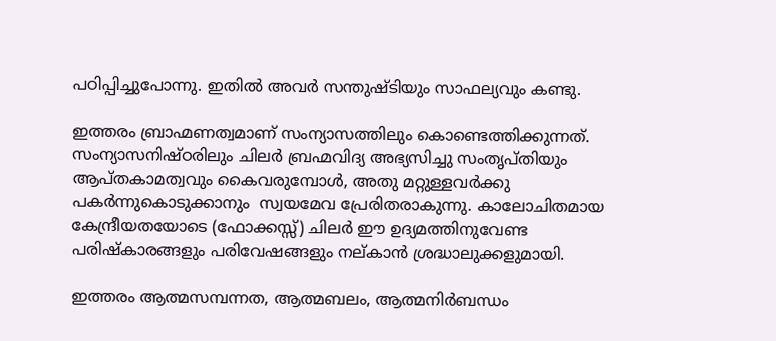പഠിപ്പിച്ചുപോന്നു. ഇതില്‍ അവര്‍ സന്തുഷ്ടിയും സാഫല്യവും കണ്ടു.

ഇത്തരം ബ്രാഹ്മണത്വമാണ് സംന്യാസത്തിലും കൊണ്ടെത്തിക്കുന്നത്. സംന്യാസനിഷ്ഠരിലും ചിലര്‍ ബ്രഹ്മവിദ്യ അഭ്യസിച്ചു സംതൃപ്തിയും ആപ്തകാമത്വവും കൈവരുമ്പോള്‍, അതു മറ്റുള്ളവര്‍ക്കു പകര്‍ന്നുകൊടുക്കാനും  സ്വയമേവ പ്രേരിതരാകുന്നു. കാലോചിതമായ കേന്ദ്രീയതയോടെ (ഫോക്കസ്സ്) ചിലര്‍ ഈ ഉദ്യമത്തിനുവേണ്ട പരിഷ്‌കാരങ്ങളും പരിവേഷങ്ങളും നല്കാന്‍ ശ്രദ്ധാലുക്കളുമായി.

ഇത്തരം ആത്മസമ്പന്നത, ആത്മബലം, ആത്മനിര്‍ബന്ധം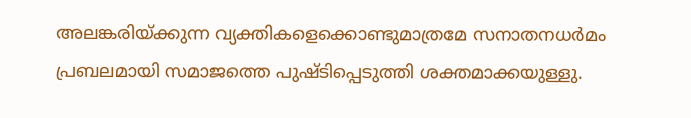അലങ്കരിയ്‌ക്കുന്ന വ്യക്തികളെക്കൊണ്ടുമാത്രമേ സനാതനധര്‍മം പ്രബലമായി സമാജത്തെ പുഷ്ടിപ്പെടുത്തി ശക്തമാക്കയുള്ളു.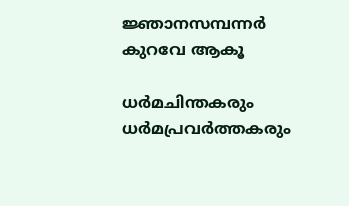ജ്ഞാനസമ്പന്നര്‍ കുറവേ ആകൂ

ധര്‍മചിന്തകരും  ധര്‍മപ്രവര്‍ത്തകരും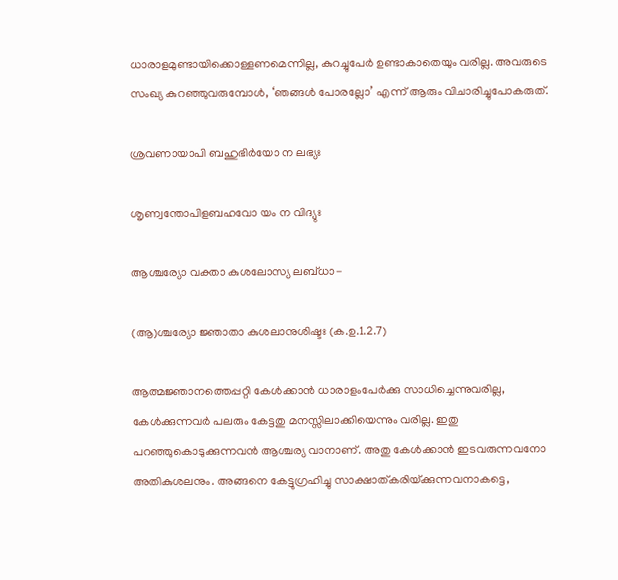ധാരാളമുണ്ടായിക്കൊള്ളണമെന്നില്ല, കുറച്ചുപേര്‍ ഉണ്ടാകാതെയും വരില്ല. അവരുടെ സംഖ്യ കുറഞ്ഞുവരുമ്പോള്‍, ‘ഞങ്ങള്‍ പോരല്ലോ’ എന്ന് ആരും വിചാരിച്ചുപോകരുത്.

ശ്രവണായാപി ബഹുഭിര്‍യോ ന ലഭ്യഃ

ശൃണ്വന്തോപിളബഹവോ യം ന വിദ്യുഃ

ആശ്ചര്യോ വക്താ കുശലോസ്യ ലബ്ധാ-

(ആ)ശ്ചര്യോ ജ്ഞാതാ കുശലാനുശിഷ്ടഃ (ക.ഉ.1.2.7)

ആത്മജ്ഞാനത്തെപ്പറ്റി കേള്‍ക്കാന്‍ ധാരാളംപേര്‍ക്കു സാധിച്ചെന്നുവരില്ല, കേള്‍ക്കുന്നവര്‍ പലരും കേട്ടതു മനസ്സിലാക്കിയെന്നും വരില്ല. ഇതു പറഞ്ഞുകൊടുക്കുന്നവന്‍ ആശ്ചര്യ വാനാണ്. അതു കേള്‍ക്കാന്‍ ഇടവരുന്നവനോ അതികുശലനും. അങ്ങനെ കേട്ടുഗ്രഹിച്ചു സാക്ഷാത്കരിയ്‌ക്കുന്നവനാകട്ടെ,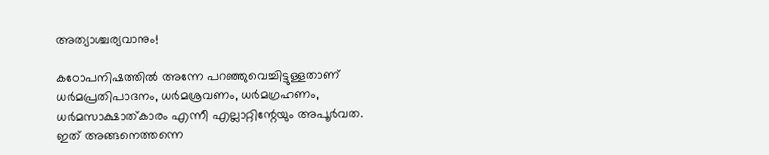അത്യാശ്ചര്യവാനും!

കഠോപനിഷത്തില്‍ അന്നേ പറഞ്ഞുവെച്ചിട്ടുള്ളതാണ് ധര്‍മപ്രതിപാദനം, ധര്‍മശ്രവണം, ധര്‍മഗ്രഹണം, ധര്‍മസാക്ഷാത്കാരം എന്നീ എല്ലാറ്റിന്റേയും അപൂര്‍വത. ഇത് അങ്ങനെത്തന്നെ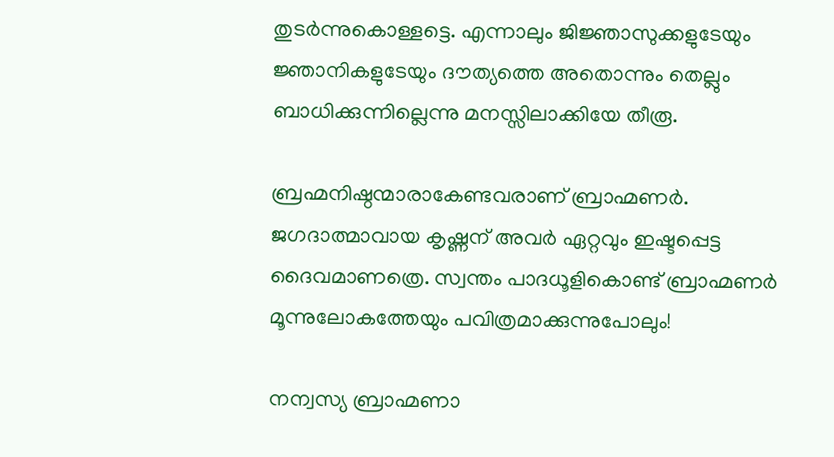തുടര്‍ന്നുകൊള്ളട്ടെ. എന്നാലും ജിജ്ഞാസുക്കളുടേയും ജ്ഞാനികളുടേയും ദൗത്യത്തെ അതൊന്നും തെല്ലും ബാധിക്കുന്നില്ലെന്നു മനസ്സിലാക്കിയേ തീരൂ.

ബ്രഹ്മനിഷ്ഠന്മാരാകേണ്ടവരാണ് ബ്രാഹ്മണര്‍. ജഗദാത്മാവായ കൃഷ്ണന് അവര്‍ ഏറ്റവും ഇഷ്ടപ്പെട്ട ദൈവമാണത്രെ. സ്വന്തം പാദധൂളികൊണ്ട് ബ്രാഹ്മണര്‍ മൂന്നുലോകത്തേയും പവിത്രമാക്കുന്നുപോലും!

നന്വസ്യ ബ്രാഹ്മണാ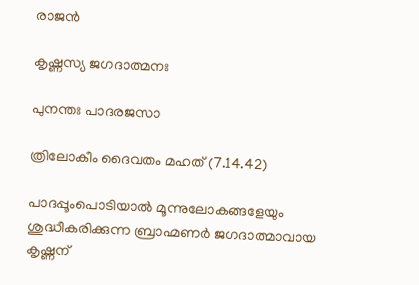രാജന്‍

കൃഷ്ണസ്യ ജഗദാത്മനഃ

പുനന്തഃ പാദരജസാ

ത്രിലോകീം ദൈവതം മഹത് (7.14.42)

പാദപ്പൂംപൊടിയാല്‍ മൂന്നുലോകങ്ങളേയും ശുദ്ധീകരിക്കുന്ന ബ്രാഹ്മണര്‍ ജഗദാത്മാവായ കൃഷ്ണന്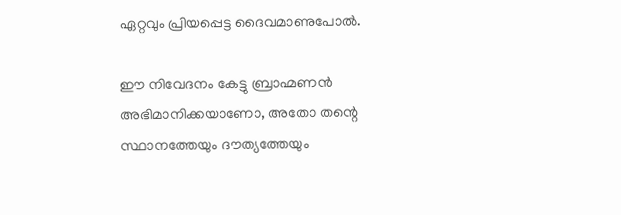ഏറ്റവും പ്രിയപ്പെട്ട ദൈവമാണുപോല്‍.

ഈ നിവേദനം കേട്ടു ബ്രാഹ്മണന്‍ അഭിമാനിക്കയാണോ, അതോ തന്റെ സ്ഥാനത്തേയും ദൗത്യത്തേയും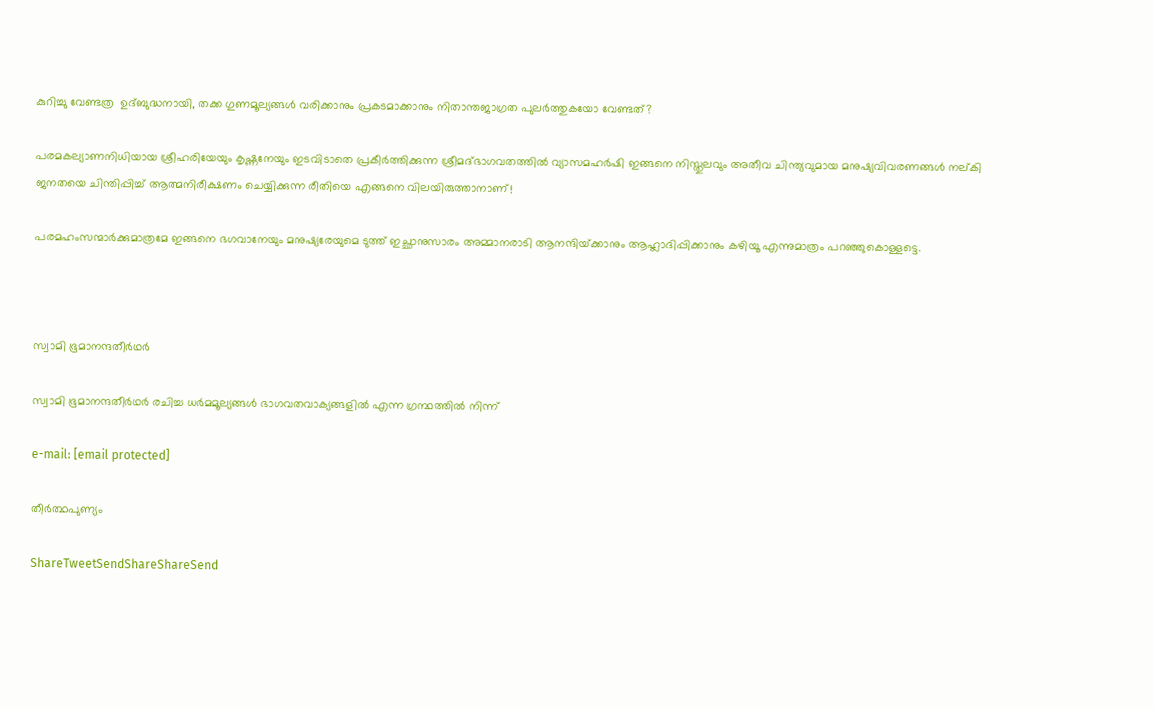കുറിച്ചു വേണ്ടത്ര  ഉദ്ബുദ്ധനായി, തക്ക ഗുണമൂല്യങ്ങള്‍ വരിക്കാനും പ്രകടമാക്കാനും നിതാന്തജാഗ്രത പുലര്‍ത്തുകയോ വേണ്ടത്?

പരമകല്യാണനിധിയായ ശ്രീഹരിയേയും കൃഷ്ണനേയും ഇടവിടാതെ പ്രകീര്‍ത്തിക്കുന്ന ശ്രീമദ്ഭാഗവതത്തില്‍ വ്യാസമഹര്‍ഷി ഇങ്ങനെ നിസ്തുലവും അതീവ ചിന്ത്യവുമായ മനുഷ്യവിവരണങ്ങള്‍ നല്കി ജനതയെ ചിന്തിപ്പിച്ച് ആത്മനിരീക്ഷണം ചെയ്യിക്കുന്ന രീതിയെ എങ്ങനെ വിലയിരുത്താനാണ്!

പരമഹംസന്മാര്‍ക്കുമാത്രമേ ഇങ്ങനെ ഭഗവാനേയും മനുഷ്യരേയുമെ ടുത്ത് ഇച്ഛാനുസാരം അമ്മാനരാടി ആനന്ദിയ്‌ക്കാനും ആഹ്ലാദിപ്പിക്കാനും കഴിയൂ എന്നുമാത്രം പറഞ്ഞുകൊള്ളട്ടെ.



സ്വാമി ഭൂമാനന്ദതീര്‍ഥര്‍

സ്വാമി ഭൂമാനന്ദതീര്‍ഥര്‍ രചിച്ച ധര്‍മമൂല്യങ്ങള്‍ ഭാഗവതവാക്യങ്ങളില്‍ എന്ന ഗ്രന്ഥത്തില്‍ നിന്ന്

e-mail: [email protected]

തീര്‍ത്ഥപുണ്യം

ShareTweetSendShareShareSend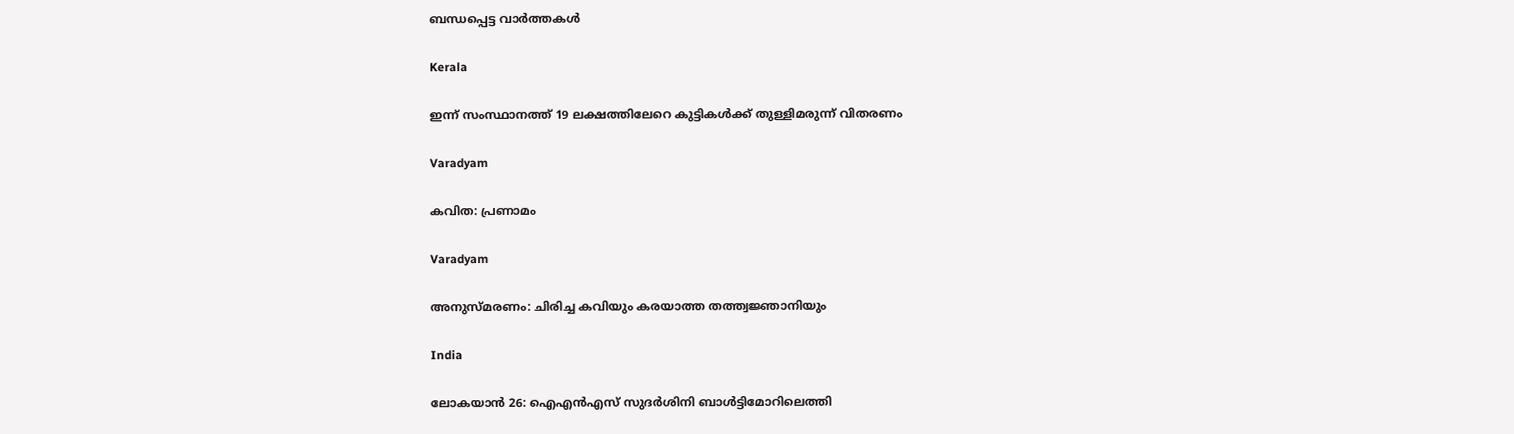ബന്ധപ്പെട്ട വാര്‍ത്തകള്‍

Kerala

ഇന്ന് സംസ്ഥാനത്ത് 19 ലക്ഷത്തിലേറെ കുട്ടികൾക്ക് തുള്ളിമരുന്ന് വിതരണം

Varadyam

കവിത: പ്രണാമം

Varadyam

അനുസ്മരണം: ചിരിച്ച കവിയും കരയാത്ത തത്ത്വജ്ഞാനിയും

India

ലോകയാന്‍ 26: ഐഎന്‍എസ് സുദര്‍ശിനി ബാള്‍ട്ടിമോറിലെത്തി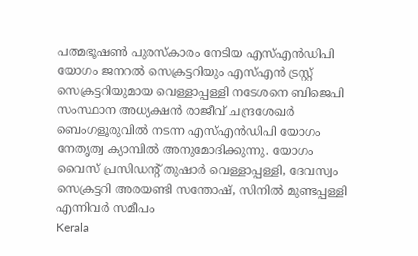പത്മഭൂഷണ്‍ പുരസ്‌കാരം നേടിയ എസ്എന്‍ഡിപി യോഗം ജനറല്‍ സെക്രട്ടറിയും എസ്എന്‍ ട്രസ്റ്റ് സെക്രട്ടറിയുമായ വെള്ളാപ്പള്ളി നടേശനെ ബിജെപി സംസ്ഥാന അധ്യക്ഷന്‍ രാജീവ് ചന്ദ്രശേഖര്‍ ബെംഗളൂരുവില്‍ നടന്ന എസ്എന്‍ഡിപി യോഗം നേതൃത്വ ക്യാമ്പില്‍ അനുമോദിക്കുന്നു. യോഗം വൈസ് പ്രസിഡന്റ് തുഷാര്‍ വെള്ളാപ്പള്ളി, ദേവസ്വം സെക്രട്ടറി അരയണ്ടി സന്തോഷ്, സിനില്‍ മുണ്ടപ്പള്ളി എന്നിവര്‍ സമീപം
Kerala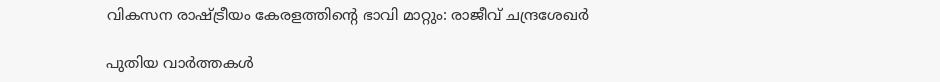വികസന രാഷ്‌ട്രീയം കേരളത്തിന്റെ ഭാവി മാറ്റും: രാജീവ് ചന്ദ്രശേഖര്‍

പുതിയ വാര്‍ത്തകള്‍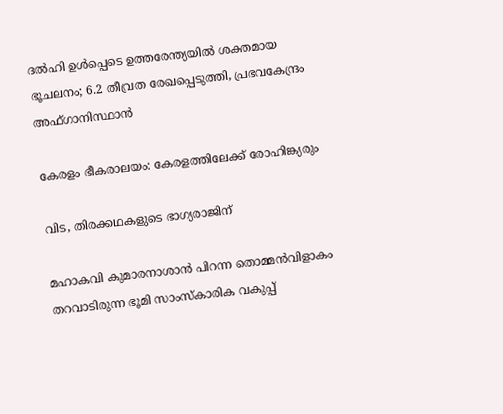ദല്‍ഹി ഉള്‍പ്പെടെ ഉത്തരേന്ത്യയില്‍ ശക്തമായ ഭൂചലനം; 6.2 തീവ്രത രേഖപ്പെടുത്തി, പ്രഭവകേന്ദ്രം അഫ്ഗാനിസ്ഥാന്‍

കേരളം ഭീകരാലയം: കേരളത്തിലേക്ക് രോഹിങ്ക്യരും

വിട, തിരക്കഥകളുടെ ഭാഗ്യരാജിന്

മഹാകവി കുമാരനാശാന്‍ പിറന്ന തൊമ്മന്‍വിളാകം തറവാടിരുന്ന ഭൂമി സാംസ്‌കാരിക വകുപ്പ്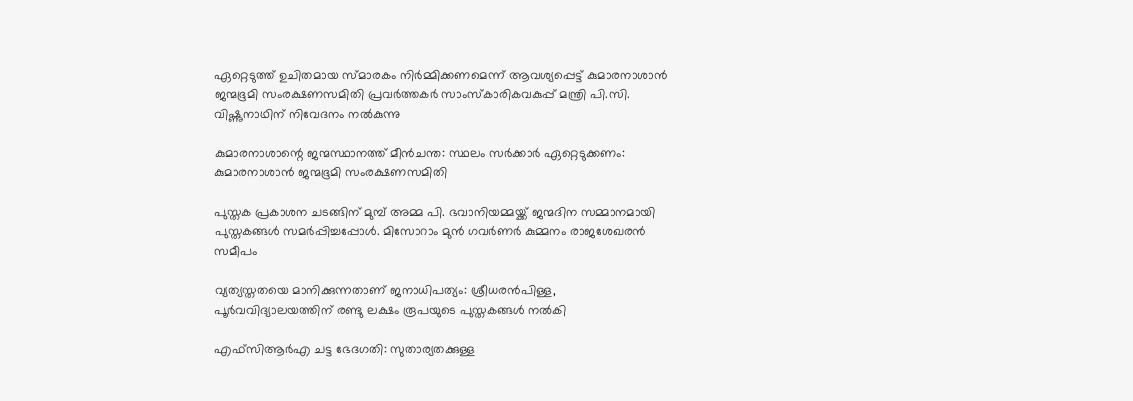ഏറ്റെടുത്ത് ഉചിതമായ സ്മാരകം നിര്‍മ്മിക്കണമെന്ന് ആവശ്യപ്പെട്ട് കുമാരനാശാന്‍ ജന്മഭൂമി സംരക്ഷണസമിതി പ്രവര്‍ത്തകര്‍ സാംസ്‌കാരികവകുപ്പ് മന്ത്രി പി.സി. വിഷ്ണുനാഥിന് നിവേദനം നല്‍കുന്നു

കുമാരനാശാന്റെ ജന്മസ്ഥാനത്ത് മീന്‍ചന്ത: സ്ഥലം സര്‍ക്കാര്‍ ഏറ്റെടുക്കണം: കുമാരനാശാന്‍ ജന്മഭൂമി സംരക്ഷണസമിതി

പുസ്തക പ്രകാശന ചടങ്ങിന് മുമ്പ് അമ്മ പി. ഭവാനിയമ്മയ്ക്ക് ജന്മദിന സമ്മാനമായി പുസ്തകങ്ങള്‍ സമര്‍പ്പിച്ചപ്പോള്‍. മിസോറാം മുന്‍ ഗവര്‍ണര്‍ കുമ്മനം രാജശേഖരന്‍ സമീപം

വ്യത്യസ്തതയെ മാനിക്കുന്നതാണ് ജനാധിപത്യം: ശ്രീധരന്‍പിള്ള, പൂര്‍വവിദ്യാലയത്തിന് രണ്ടു ലക്ഷം രൂപയുടെ പുസ്തകങ്ങള്‍ നല്‍കി

എഫ്‌സിആര്‍എ ചട്ട ഭേദഗതി: സുതാര്യതക്കുള്ള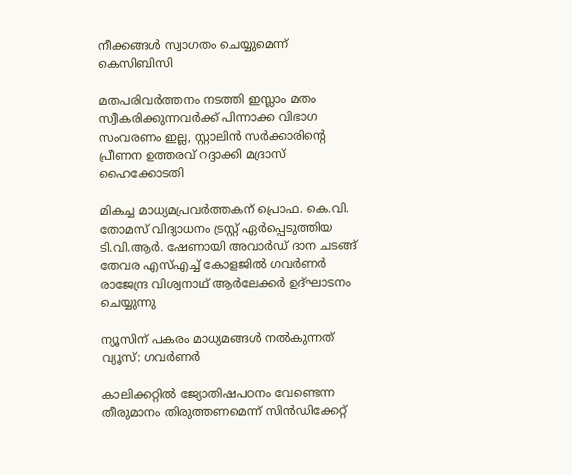നീക്കങ്ങള്‍ സ്വാഗതം ചെയ്യുമെന്ന് കെസിബിസി

മതപരിവർത്തനം നടത്തി ഇസ്ലാം മതം സ്വീകരിക്കുന്നവർക്ക് പിന്നാക്ക വിഭാഗ സംവരണം ഇല്ല, സ്റ്റാലിൻ സർക്കാരിന്റെ പ്രീണന ഉത്തരവ് റദ്ദാക്കി മദ്രാസ് ഹൈക്കോടതി

മികച്ച മാധ്യമപ്രവര്‍ത്തകന് പ്രൊഫ. കെ.വി. തോമസ് വിദ്യാധനം ട്രസ്റ്റ് ഏര്‍പ്പെടുത്തിയ ടി.വി.ആര്‍. ഷേണായി അവാര്‍ഡ് ദാന ചടങ്ങ് തേവര എസ്എച്ച് കോളജില്‍ ഗവര്‍ണര്‍ രാജേന്ദ്ര വിശ്വനാഥ് ആര്‍ലേക്കര്‍ ഉദ്ഘാടനം ചെയ്യുന്നു

ന്യൂസിന് പകരം മാധ്യമങ്ങള്‍ നല്‍കുന്നത് വ്യൂസ്: ഗവര്‍ണര്‍

കാലിക്കറ്റില്‍ ജ്യോതിഷപഠനം വേണ്ടെന്ന തീരുമാനം തിരുത്തണമെന്ന് സിന്‍ഡിക്കേറ്റ്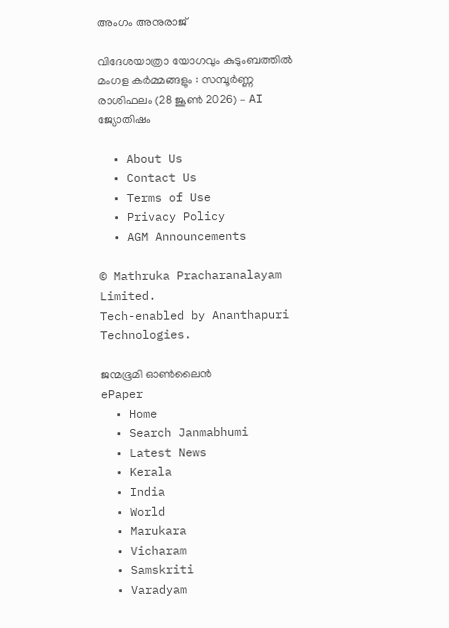അംഗം അനുരാജ്

വിദേശയാത്രാ യോഗവും കുടുംബത്തിൽ മംഗള കർമ്മങ്ങളും : സമ്പൂർണ്ണ രാശിഫലം (28 ജൂൺ 2026) – AI ജ്യോതിഷം

  • About Us
  • Contact Us
  • Terms of Use
  • Privacy Policy
  • AGM Announcements

© Mathruka Pracharanalayam Limited.
Tech-enabled by Ananthapuri Technologies.

ജന്മഭൂമി ഓണ്‍ലൈന്‍
ePaper
  • Home
  • Search Janmabhumi
  • Latest News
  • Kerala
  • India
  • World
  • Marukara
  • Vicharam
  • Samskriti
  • Varadyam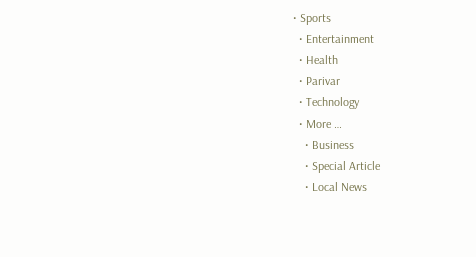• Sports
  • Entertainment
  • Health
  • Parivar
  • Technology
  • More …
    • Business
    • Special Article
    • Local News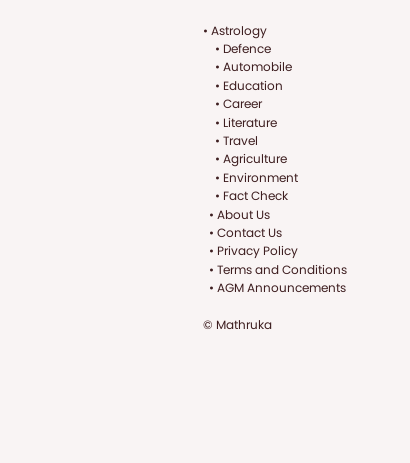• Astrology
    • Defence
    • Automobile
    • Education
    • Career
    • Literature
    • Travel
    • Agriculture
    • Environment
    • Fact Check
  • About Us
  • Contact Us
  • Privacy Policy
  • Terms and Conditions
  • AGM Announcements

© Mathruka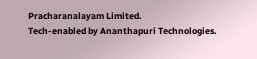Pracharanalayam Limited.
Tech-enabled by Ananthapuri Technologies.